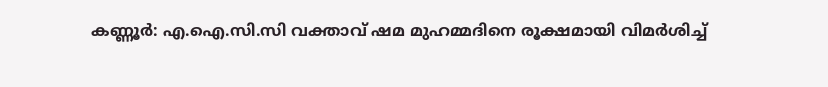കണ്ണൂര്‍: എ.ഐ.സി.സി വക്താവ് ഷമ മുഹമ്മദിനെ രൂക്ഷമായി വിമര്‍ശിച്ച്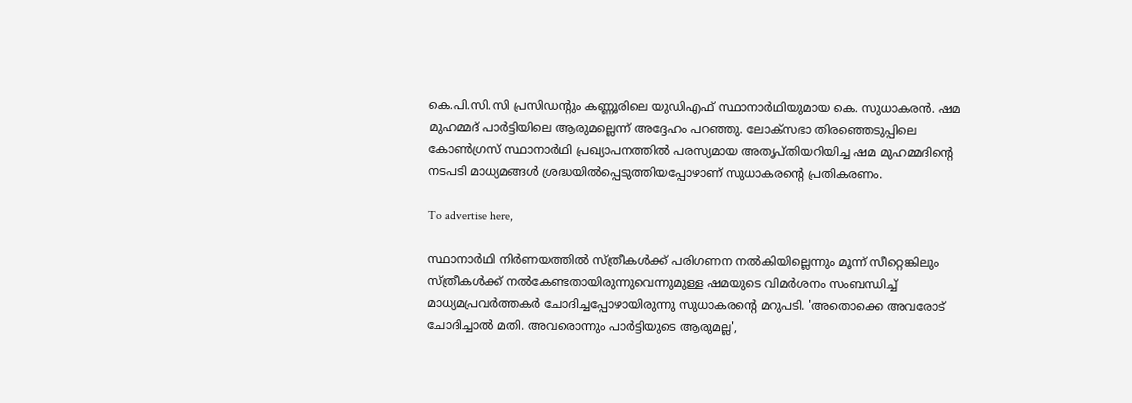കെ.പി.സി.സി പ്രസിഡന്റും കണ്ണൂരിലെ യുഡിഎഫ് സ്ഥാനാര്‍ഥിയുമായ കെ. സുധാകരന്‍. ഷമ മുഹമ്മദ് പാര്‍ട്ടിയിലെ ആരുമല്ലെന്ന് അദ്ദേഹം പറഞ്ഞു. ലോക്‌സഭാ തിരഞ്ഞെടുപ്പിലെ കോണ്‍ഗ്രസ് സ്ഥാനാര്‍ഥി പ്രഖ്യാപനത്തില്‍ പരസ്യമായ അതൃപ്തിയറിയിച്ച ഷമ മുഹമ്മദിന്റെ നടപടി മാധ്യമങ്ങള്‍ ശ്രദ്ധയില്‍പ്പെടുത്തിയപ്പോഴാണ് സുധാകരന്റെ പ്രതികരണം.

To advertise here,

സ്ഥാനാര്‍ഥി നിര്‍ണയത്തില്‍ സ്ത്രീകള്‍ക്ക് പരിഗണന നല്‍കിയില്ലെന്നും മൂന്ന് സീറ്റെങ്കിലും സ്ത്രീകള്‍ക്ക് നല്‍കേണ്ടതായിരുന്നുവെന്നുമുള്ള ഷമയുടെ വിമര്‍ശനം സംബന്ധിച്ച് മാധ്യമപ്രവർത്തകർ ചോദിച്ചപ്പോഴായിരുന്നു സുധാകരന്‍റെ മറുപടി. 'അതൊക്കെ അവരോട് ചോദിച്ചാല്‍ മതി. അവരൊന്നും പാര്‍ട്ടിയുടെ ആരുമല്ല',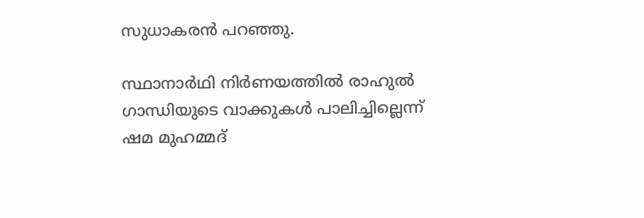സുധാകരൻ പറഞ്ഞു.

സ്ഥാനാർഥി നിർണയത്തിൽ രാഹുൽ ഗാന്ധിയുടെ വാക്കുകൾ പാലിച്ചില്ലെന്ന് ഷമ മുഹമ്മദ്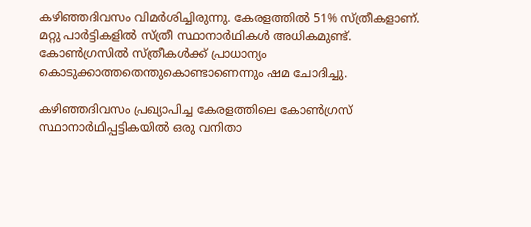കഴിഞ്ഞദിവസം വിമർശിച്ചിരുന്നു. കേരളത്തിൽ 51% സ്ത്രീകളാണ്. മറ്റു പാർട്ടികളിൽ സ്ത്രീ സ്ഥാനാർഥികൾ അധികമുണ്ട്. കോൺഗ്രസിൽ സ്ത്രീകൾക്ക് പ്രാധാന്യം കൊടുക്കാത്തതെന്തുകൊണ്ടാണെന്നും ഷമ ചോദിച്ചു.

കഴിഞ്ഞദിവസം പ്രഖ്യാപിച്ച കേരളത്തിലെ കോൺഗ്രസ് സ്ഥാനാർഥിപ്പട്ടികയിൽ ഒരു വനിതാ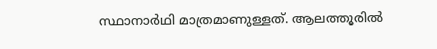സ്ഥാനാർഥി മാത്രമാണുള്ളത്. ആലത്തൂരിൽ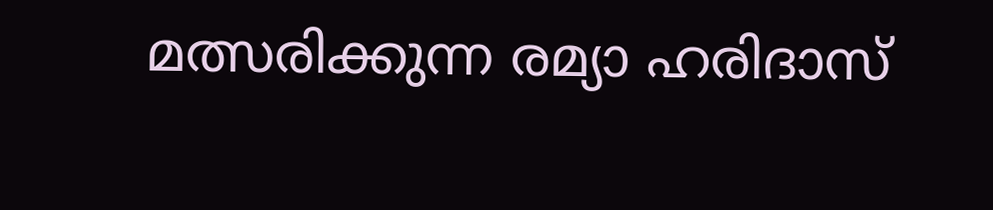മത്സരിക്കുന്ന രമ്യാ ഹരിദാസ്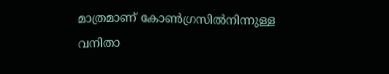മാത്രമാണ് കോൺഗ്രസിൽനിന്നുള്ള വനിതാ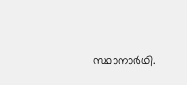സ്ഥാനാർഥി.